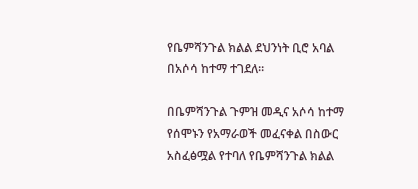የቤምሻንጉል ክልል ደህንነት ቢሮ አባል በአሶሳ ከተማ ተገደለ።

በቤምሻንጉል ጉምዝ መዲና አሶሳ ከተማ የሰሞኑን የአማራወች መፈናቀል በስውር አስፈፅሟል የተባለ የቤምሻንጉል ክልል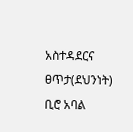አስተዳደርና ፀጥታ(ደህንነት) ቢሮ አባል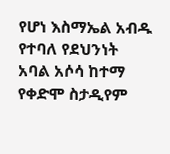የሆነ እስማኤል አብዱ የተባለ የደህንነት አባል አሶሳ ከተማ የቀድሞ ስታዲየም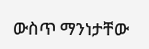ውስጥ ማንነታቸው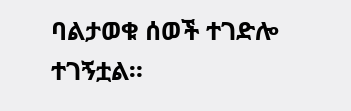ባልታወቁ ሰወች ተገድሎ ተገኝቷል።